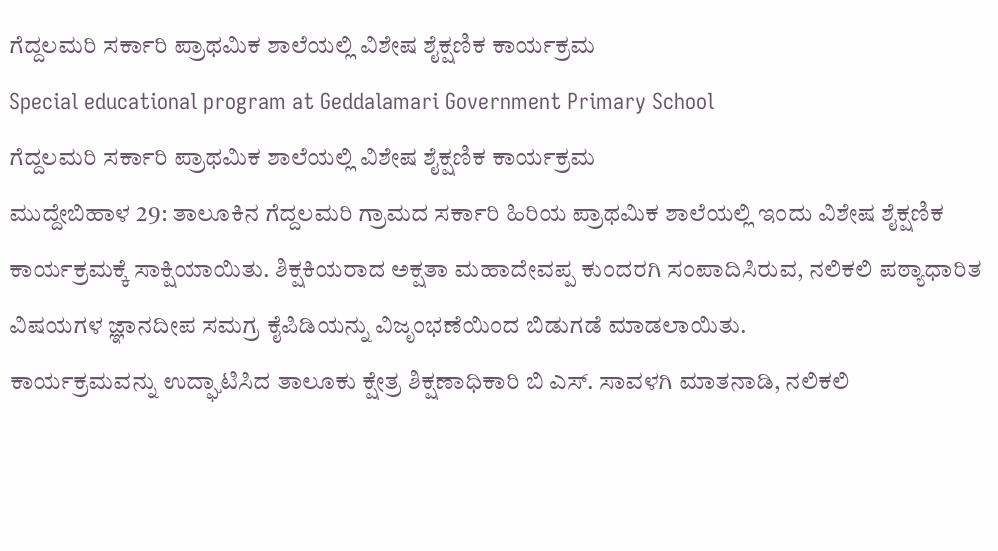ಗೆದ್ದಲಮರಿ ಸರ್ಕಾರಿ ಪ್ರಾಥಮಿಕ ಶಾಲೆಯಲ್ಲಿ ವಿಶೇಷ ಶೈಕ್ಷಣಿಕ ಕಾರ್ಯಕ್ರಮ
Special educational program at Geddalamari Government Primary School
ಗೆದ್ದಲಮರಿ ಸರ್ಕಾರಿ ಪ್ರಾಥಮಿಕ ಶಾಲೆಯಲ್ಲಿ ವಿಶೇಷ ಶೈಕ್ಷಣಿಕ ಕಾರ್ಯಕ್ರಮ
ಮುದ್ದೇಬಿಹಾಳ 29: ತಾಲೂಕಿನ ಗೆದ್ದಲಮರಿ ಗ್ರಾಮದ ಸರ್ಕಾರಿ ಹಿರಿಯ ಪ್ರಾಥಮಿಕ ಶಾಲೆಯಲ್ಲಿ ಇಂದು ವಿಶೇಷ ಶೈಕ್ಷಣಿಕ ಕಾರ್ಯಕ್ರಮಕ್ಕೆ ಸಾಕ್ಷಿಯಾಯಿತು. ಶಿಕ್ಷಕಿಯರಾದ ಅಕ್ಷತಾ ಮಹಾದೇವಪ್ಪ ಕುಂದರಗಿ ಸಂಪಾದಿಸಿರುವ, ನಲಿಕಲಿ ಪಠ್ಯಾಧಾರಿತ ವಿಷಯಗಳ ಜ್ಞಾನದೀಪ ಸಮಗ್ರ ಕೈಪಿಡಿಯನ್ನು ವಿಜೃಂಭಣೆಯಿಂದ ಬಿಡುಗಡೆ ಮಾಡಲಾಯಿತು.
ಕಾರ್ಯಕ್ರಮವನ್ನು ಉದ್ಘಾಟಿಸಿದ ತಾಲೂಕು ಕ್ಷೇತ್ರ ಶಿಕ್ಷಣಾಧಿಕಾರಿ ಬಿ ಎಸ್. ಸಾವಳಗಿ ಮಾತನಾಡಿ, ನಲಿಕಲಿ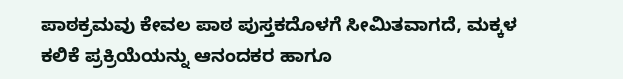ಪಾಠಕ್ರಮವು ಕೇವಲ ಪಾಠ ಪುಸ್ತಕದೊಳಗೆ ಸೀಮಿತವಾಗದೆ, ಮಕ್ಕಳ ಕಲಿಕೆ ಪ್ರಕ್ರಿಯೆಯನ್ನು ಆನಂದಕರ ಹಾಗೂ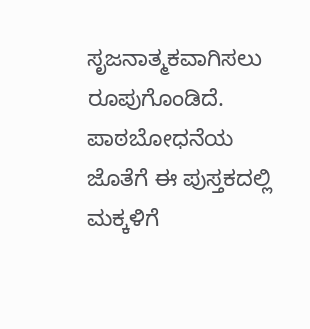ಸೃಜನಾತ್ಮಕವಾಗಿಸಲು ರೂಪುಗೊಂಡಿದೆ. ಪಾಠಬೋಧನೆಯ ಜೊತೆಗೆ ಈ ಪುಸ್ತಕದಲ್ಲಿ ಮಕ್ಕಳಿಗೆ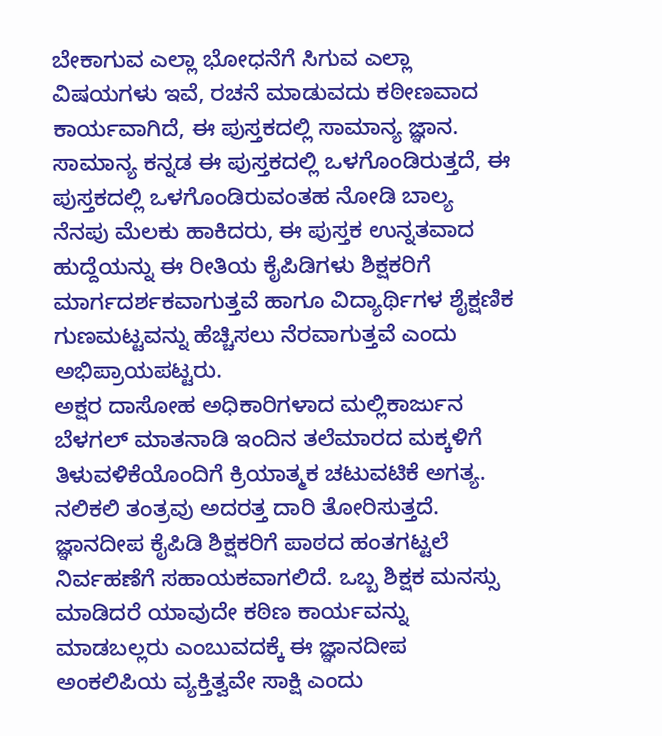ಬೇಕಾಗುವ ಎಲ್ಲಾ ಭೋಧನೆಗೆ ಸಿಗುವ ಎಲ್ಲಾ ವಿಷಯಗಳು ಇವೆ, ರಚನೆ ಮಾಡುವದು ಕಠೀಣವಾದ ಕಾರ್ಯವಾಗಿದೆ, ಈ ಪುಸ್ತಕದಲ್ಲಿ ಸಾಮಾನ್ಯ ಜ್ಞಾನ. ಸಾಮಾನ್ಯ ಕನ್ನಡ ಈ ಪುಸ್ತಕದಲ್ಲಿ ಒಳಗೊಂಡಿರುತ್ತದೆ, ಈ ಪುಸ್ತಕದಲ್ಲಿ ಒಳಗೊಂಡಿರುವಂತಹ ನೋಡಿ ಬಾಲ್ಯ ನೆನಪು ಮೆಲಕು ಹಾಕಿದರು, ಈ ಪುಸ್ತಕ ಉನ್ನತವಾದ ಹುದ್ದೆಯನ್ನು ಈ ರೀತಿಯ ಕೈಪಿಡಿಗಳು ಶಿಕ್ಷಕರಿಗೆ ಮಾರ್ಗದರ್ಶಕವಾಗುತ್ತವೆ ಹಾಗೂ ವಿದ್ಯಾರ್ಥಿಗಳ ಶೈಕ್ಷಣಿಕ ಗುಣಮಟ್ಟವನ್ನು ಹೆಚ್ಚಿಸಲು ನೆರವಾಗುತ್ತವೆ ಎಂದು ಅಭಿಪ್ರಾಯಪಟ್ಟರು.
ಅಕ್ಷರ ದಾಸೋಹ ಅಧಿಕಾರಿಗಳಾದ ಮಲ್ಲಿಕಾರ್ಜುನ ಬೆಳಗಲ್ ಮಾತನಾಡಿ ಇಂದಿನ ತಲೆಮಾರದ ಮಕ್ಕಳಿಗೆ ತಿಳುವಳಿಕೆಯೊಂದಿಗೆ ಕ್ರಿಯಾತ್ಮಕ ಚಟುವಟಿಕೆ ಅಗತ್ಯ. ನಲಿಕಲಿ ತಂತ್ರವು ಅದರತ್ತ ದಾರಿ ತೋರಿಸುತ್ತದೆ. ಜ್ಞಾನದೀಪ ಕೈಪಿಡಿ ಶಿಕ್ಷಕರಿಗೆ ಪಾಠದ ಹಂತಗಟ್ಟಲೆ ನಿರ್ವಹಣೆಗೆ ಸಹಾಯಕವಾಗಲಿದೆ. ಒಬ್ಬ ಶಿಕ್ಷಕ ಮನಸ್ಸು ಮಾಡಿದರೆ ಯಾವುದೇ ಕಠಿಣ ಕಾರ್ಯವನ್ನು ಮಾಡಬಲ್ಲರು ಎಂಬುವದಕ್ಕೆ ಈ ಜ್ಞಾನದೀಪ ಅಂಕಲಿಪಿಯ ವ್ಯಕ್ತಿತ್ವವೇ ಸಾಕ್ಷಿ ಎಂದು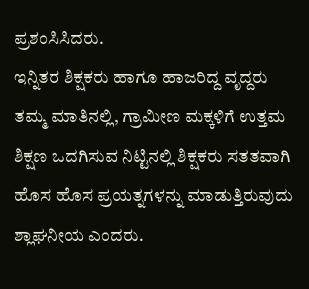ಪ್ರಶಂಸಿಸಿದರು.
ಇನ್ನಿತರ ಶಿಕ್ಷಕರು ಹಾಗೂ ಹಾಜರಿದ್ದ ವೃದ್ದರು ತಮ್ಮ ಮಾತಿನಲ್ಲಿ, ಗ್ರಾಮೀಣ ಮಕ್ಕಳಿಗೆ ಉತ್ತಮ ಶಿಕ್ಷಣ ಒದಗಿಸುವ ನಿಟ್ಟಿನಲ್ಲಿ ಶಿಕ್ಷಕರು ಸತತವಾಗಿ ಹೊಸ ಹೊಸ ಪ್ರಯತ್ನಗಳನ್ನು ಮಾಡುತ್ತಿರುವುದು ಶ್ಲಾಘನೀಯ ಎಂದರು.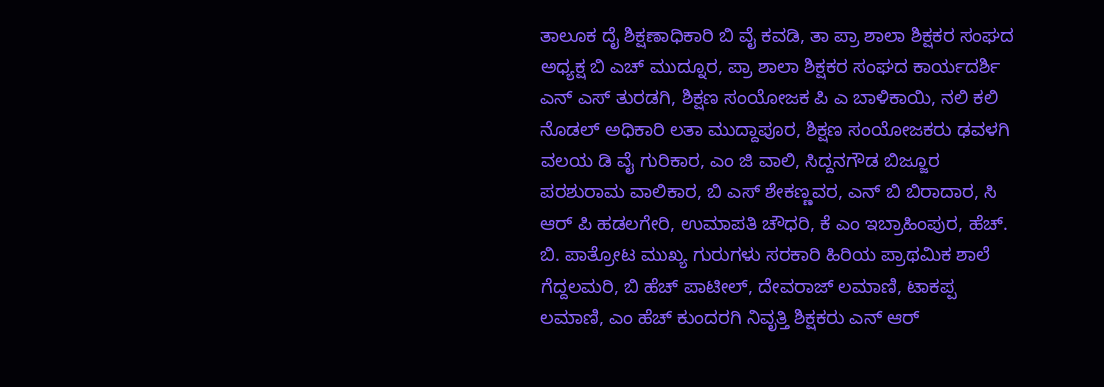ತಾಲೂಕ ದೈ ಶಿಕ್ಷಣಾಧಿಕಾರಿ ಬಿ ವೈ ಕವಡಿ, ತಾ ಪ್ರಾ ಶಾಲಾ ಶಿಕ್ಷಕರ ಸಂಘದ ಅಧ್ಯಕ್ಷ ಬಿ ಎಚ್ ಮುದ್ನೂರ, ಪ್ರಾ ಶಾಲಾ ಶಿಕ್ಷಕರ ಸಂಘದ ಕಾರ್ಯದರ್ಶಿ ಎನ್ ಎಸ್ ತುರಡಗಿ, ಶಿಕ್ಷಣ ಸಂಯೋಜಕ ಪಿ ಎ ಬಾಳಿಕಾಯಿ, ನಲಿ ಕಲಿ ನೊಡಲ್ ಅಧಿಕಾರಿ ಲತಾ ಮುದ್ದಾಪೂರ, ಶಿಕ್ಷಣ ಸಂಯೋಜಕರು ಢವಳಗಿ ವಲಯ ಡಿ ವೈ ಗುರಿಕಾರ, ಎಂ ಜಿ ವಾಲಿ, ಸಿದ್ದನಗೌಡ ಬಿಜ್ಜೂರ ಪರಶುರಾಮ ವಾಲಿಕಾರ, ಬಿ ಎಸ್ ಶೇಕಣ್ಣವರ, ಎನ್ ಬಿ ಬಿರಾದಾರ, ಸಿ ಆರ್ ಪಿ ಹಡಲಗೇರಿ, ಉಮಾಪತಿ ಚೌಧರಿ, ಕೆ ಎಂ ಇಬ್ರಾಹಿಂಪುರ, ಹೆಚ್. ಬಿ. ಪಾತ್ರೋಟ ಮುಖ್ಯ ಗುರುಗಳು ಸರಕಾರಿ ಹಿರಿಯ ಪ್ರಾಥಮಿಕ ಶಾಲೆ ಗೆದ್ದಲಮರಿ, ಬಿ ಹೆಚ್ ಪಾಟೀಲ್, ದೇವರಾಜ್ ಲಮಾಣಿ, ಟಾಕಪ್ಪ ಲಮಾಣಿ, ಎಂ ಹೆಚ್ ಕುಂದರಗಿ ನಿವೃತ್ತಿ ಶಿಕ್ಷಕರು ಎನ್ ಆರ್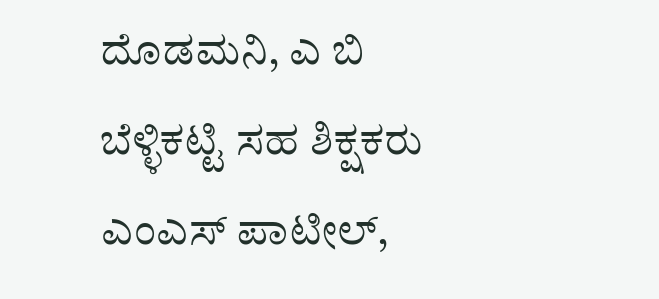ದೊಡಮನಿ, ಎ ಬಿ ಬೆಳ್ಳಿಕಟ್ಟಿ ಸಹ ಶಿಕ್ಷಕರು ಎಂಎಸ್ ಪಾಟೀಲ್,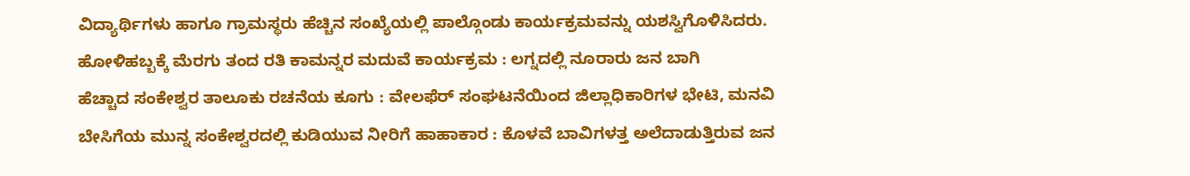ವಿದ್ಯಾರ್ಥಿಗಳು ಹಾಗೂ ಗ್ರಾಮಸ್ಥರು ಹೆಚ್ಚಿನ ಸಂಖ್ಯೆಯಲ್ಲಿ ಪಾಲ್ಗೊಂಡು ಕಾರ್ಯಕ್ರಮವನ್ನು ಯಶಸ್ವಿಗೊಳಿಸಿದರು.
ಹೋಳಿಹಬ್ಬಕ್ಕೆ ಮೆರಗು ತಂದ ರತಿ ಕಾಮನ್ನರ ಮದುವೆ ಕಾರ್ಯಕ್ರಮ : ಲಗ್ನದಲ್ಲಿ ನೂರಾರು ಜನ ಬಾಗಿ
ಹೆಚ್ಚಾದ ಸಂಕೇಶ್ವರ ತಾಲೂಕು ರಚನೆಯ ಕೂಗು : ವೇಲಫೆರ್ ಸಂಘಟನೆಯಿಂದ ಜಿಲ್ಲಾಧಿಕಾರಿಗಳ ಭೇಟಿ, ಮನವಿ
ಬೇಸಿಗೆಯ ಮುನ್ನ ಸಂಕೇಶ್ವರದಲ್ಲಿ ಕುಡಿಯುವ ನೀರಿಗೆ ಹಾಹಾಕಾರ : ಕೊಳವೆ ಬಾವಿಗಳತ್ತ ಅಲೆದಾಡುತ್ತಿರುವ ಜನ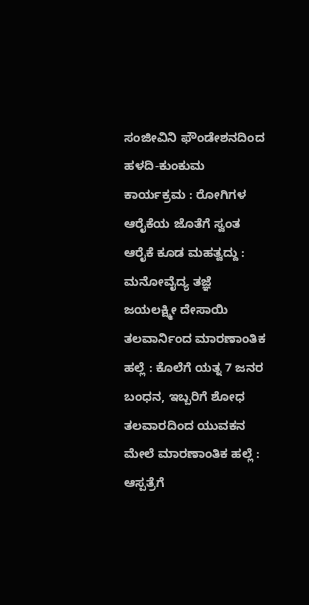ಸಂಜೀವಿನಿ ಫೌಂಡೇಶನದಿಂದ ಹಳದಿ-ಕುಂಕುಮ ಕಾರ್ಯಕ್ರಮ : ರೋಗಿಗಳ ಆರೈಕೆಯ ಜೊತೆಗೆ ಸ್ವಂತ ಆರೈಕೆ ಕೂಡ ಮಹತ್ವದ್ದು : ಮನೋವೈದ್ಯ ತಜ್ಞೆ ಜಯಲಕ್ಷ್ಮೀ ದೇಸಾಯಿ
ತಲವಾರ್ನಿಂದ ಮಾರಣಾಂತಿಕ ಹಲ್ಲೆ : ಕೊಲೆಗೆ ಯತ್ನ 7 ಜನರ ಬಂಧನ, ಇಬ್ಬರಿಗೆ ಶೋಧ
ತಲವಾರದಿಂದ ಯುವಕನ ಮೇಲೆ ಮಾರಣಾಂತಿಕ ಹಲ್ಲೆ : ಆಸ್ಪತ್ರೆಗೆ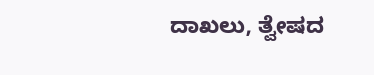ದಾಖಲು, ತ್ವೇಷದ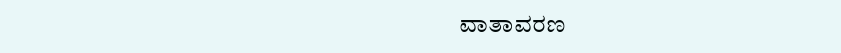ವಾತಾವರಣ